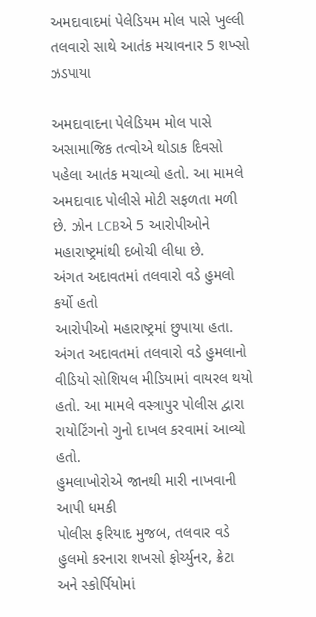અમદાવાદમાં પેલેડિયમ મોલ પાસે ખુલ્લી તલવારો સાથે આતંક મચાવનાર 5 શખ્સો ઝડપાયા

અમદાવાદના પેલેડિયમ મોલ પાસે અસામાજિક તત્વોએ થોડાક દિવસો પહેલા આતંક મચાવ્યો હતો. આ મામલે અમદાવાદ પોલીસે મોટી સફળતા મળી છે. ઝોન LCBએ 5 આરોપીઓને મહારાષ્ટ્રમાંથી દબોચી લીધા છે.
અંગત અદાવતમાં તલવારો વડે હુમલો કર્યો હતો
આરોપીઓ મહારાષ્ટ્રમાં છુપાયા હતા. અંગત અદાવતમાં તલવારો વડે હુમલાનો વીડિયો સોશિયલ મીડિયામાં વાયરલ થયો હતો. આ મામલે વસ્ત્રાપુર પોલીસ દ્વારા રાયોટિંગનો ગુનો દાખલ કરવામાં આવ્યો હતો.
હુમલાખોરોએ જાનથી મારી નાખવાની આપી ધમકી
પોલીસ ફરિયાદ મુજબ, તલવાર વડે હુલમો કરનારા શખસો ફોર્ચ્યુનર, ક્રેટા અને સ્કોર્પિયોમાં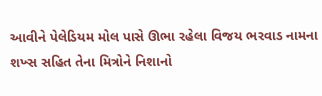આવીને પેલેડિયમ મોલ પાસે ઊભા રહેલા વિજય ભરવાડ નામના શખ્સ સહિત તેના મિત્રોને નિશાનો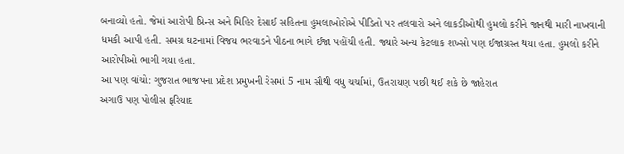બનાવ્યો હતો. જેમાં આરોપી પ્રિન્સ અને મિહિર દેસાઈ સહિતના હુમલાખોરોએ પીડિતો પર તલવારો અને લાકડીઓથી હુમલો કરીને જાનથી મારી નાખવાની ધમકી આપી હતી. સમગ્ર ઘટનામાં વિજય ભરવાડને પીઠના ભાગે ઈજા પહોંચી હતી. જ્યારે અન્ય કેટલાક શખ્સો પણ ઈજાગ્રસ્ત થયા હતા. હુમલો કરીને આરોપીઓ ભાગી ગયા હતા.
આ પણ વાંચો: ગુજરાત ભાજપના પ્રદેશ પ્રમુખની રેસમાં 5 નામ સૌથી વધુ ચર્ચામાં, ઉતરાયણ પછી થઈ શકે છે જાહેરાત
અગાઉ પણ પોલીસ ફરિયાદ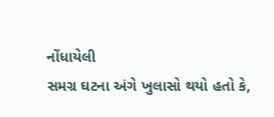નોંધાયેલી
સમગ્ર ઘટના અંગે ખુલાસો થયો હતો કે,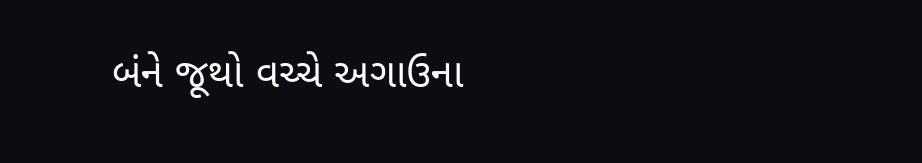બંને જૂથો વચ્ચે અગાઉના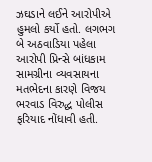ઝઘડાને લઈને આરોપીએ હુમલો કર્યો હતો. લગભગ બે અઠવાડિયા પહેલા આરોપી પ્રિન્સે બાંધકામ સામગ્રીના વ્યવસાયના મતભેદના કારણે વિજય ભરવાડ વિરુદ્ધ પોલીસ ફરિયાદ નોંધાવી હતી.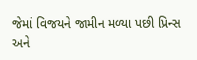જેમાં વિજયને જામીન મળ્યા પછી પ્રિન્સ અને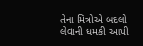તેના મિત્રોએ બદલો લેવાની ધમકી આપી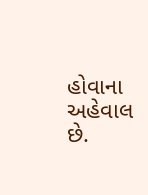હોવાના અહેવાલ છે.